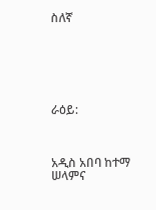ስለኛ






ራዕይ:



አዲስ አበባ ከተማ ሠላምና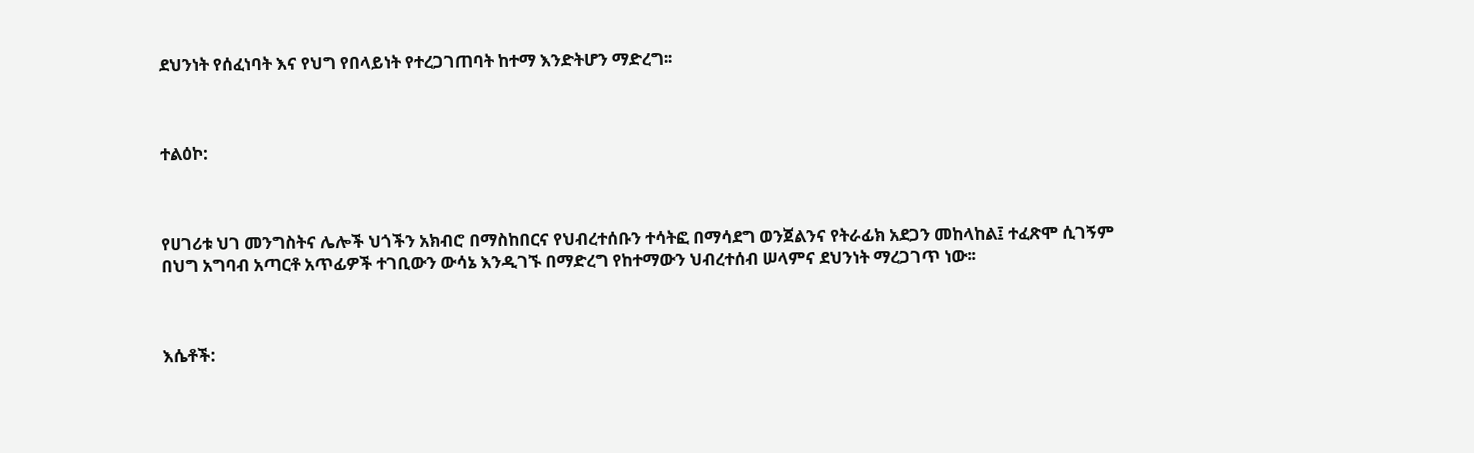ደህንነት የሰፈነባት እና የህግ የበላይነት የተረጋገጠባት ከተማ እንድትሆን ማድረግ፡፡



ተልዕኮ:



የሀገሪቱ ህገ መንግስትና ሌሎች ህጎችን አክብሮ በማስከበርና የህብረተሰቡን ተሳትፎ በማሳደግ ወንጀልንና የትራፊክ አደጋን መከላከል፤ ተፈጽሞ ሲገኝም በህግ አግባብ አጣርቶ አጥፊዎች ተገቢውን ውሳኔ እንዲገኙ በማድረግ የከተማውን ህብረተሰብ ሠላምና ደህንነት ማረጋገጥ ነው፡፡



እሴቶች: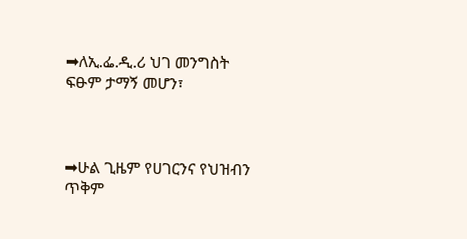➡ለኢ.ፌ.ዲ.ሪ ህገ መንግስት ፍፁም ታማኝ መሆን፣



➡ሁል ጊዜም የሀገርንና የህዝብን ጥቅም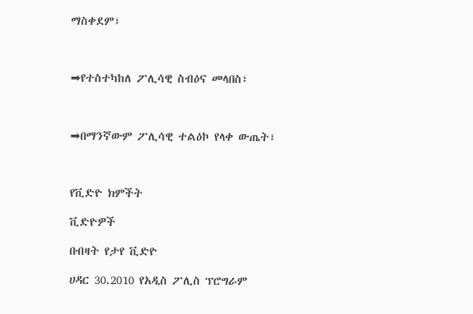ማስቀደም፣



➡የተስተካከለ ፖሊሳዊ ስብዕና መላበስ፣



➡በማንኛውም ፖሊሳዊ ተልዕኮ የላቀ ውጤት፣



የቪድዮ ክምችት

ቪድዮዎች

በብዛት የታየ ቪድዮ

ሀዳር 30.2010 የአዲስ ፖሊስ ፕሮግራም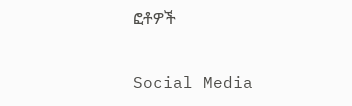ፎቶዎች

Social Media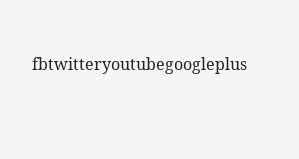fbtwitteryoutubegoogleplus